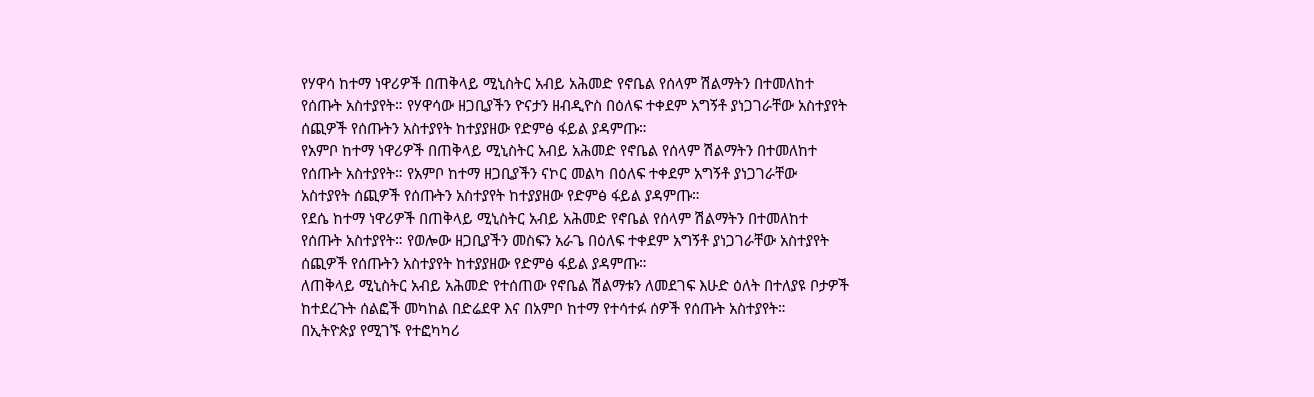የሃዋሳ ከተማ ነዋሪዎች በጠቅላይ ሚኒስትር አብይ አሕመድ የኖቤል የሰላም ሽልማትን በተመለከተ የሰጡት አስተያየት። የሃዋሳው ዘጋቢያችን ዮናታን ዘብዲዮስ በዕለፍ ተቀደም አግኝቶ ያነጋገራቸው አስተያየት ሰጪዎች የሰጡትን አስተያየት ከተያያዘው የድምፅ ፋይል ያዳምጡ።
የአምቦ ከተማ ነዋሪዎች በጠቅላይ ሚኒስትር አብይ አሕመድ የኖቤል የሰላም ሽልማትን በተመለከተ የሰጡት አስተያየት። የአምቦ ከተማ ዘጋቢያችን ናኮር መልካ በዕለፍ ተቀደም አግኝቶ ያነጋገራቸው አስተያየት ሰጪዎች የሰጡትን አስተያየት ከተያያዘው የድምፅ ፋይል ያዳምጡ።
የደሴ ከተማ ነዋሪዎች በጠቅላይ ሚኒስትር አብይ አሕመድ የኖቤል የሰላም ሽልማትን በተመለከተ የሰጡት አስተያየት። የወሎው ዘጋቢያችን መስፍን አራጌ በዕለፍ ተቀደም አግኝቶ ያነጋገራቸው አስተያየት ሰጪዎች የሰጡትን አስተያየት ከተያያዘው የድምፅ ፋይል ያዳምጡ።
ለጠቅላይ ሚኒስትር አብይ አሕመድ የተሰጠው የኖቤል ሽልማቱን ለመደገፍ እሁድ ዕለት በተለያዩ ቦታዎች ከተደረጉት ሰልፎች መካከል በድሬደዋ እና በአምቦ ከተማ የተሳተፉ ሰዎች የሰጡት አስተያየት።
በኢትዮጵያ የሚገኙ የተፎካካሪ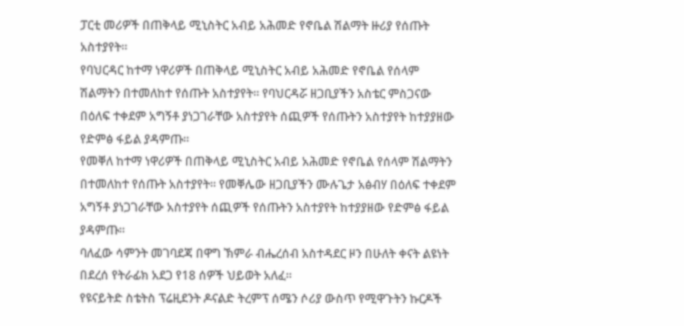ፓርቲ መሪዎች በጠቅላይ ሚኒስትር አብይ አሕመድ የኖቤል ሽልማት ዙሪያ የሰጡት አስተያየት።
የባህርዳር ከተማ ነዋሪዎች በጠቅላይ ሚኒስትር አብይ አሕመድ የኖቤል የሰላም ሽልማትን በተመለከተ የሰጡት አስተያየት። የባህርዳሯ ዘጋቢያችን አስቴር ምስጋናው በዕለፍ ተቀደም አግኝቶ ያነጋገራቸው አስተያየት ሰጪዎች የሰጡትን አስተያየት ከተያያዘው የድምፅ ፋይል ያዳምጡ።
የመቐለ ከተማ ነዋሪዎች በጠቅላይ ሚኒስትር አብይ አሕመድ የኖቤል የሰላም ሽልማትን በተመለከተ የሰጡት አስተያየት። የመቐሌው ዘጋቢያችን ሙሉጌታ አፅብሃ በዕለፍ ተቀደም አግኝቶ ያነጋገራቸው አስተያየት ሰጪዎች የሰጡትን አስተያየት ከተያያዘው የድምፅ ፋይል ያዳምጡ።
ባለፈው ሳምንት መገባደጃ በዋግ ኽምራ ብሔረሰብ አስተዳደር ዞን በሁለት ቀናት ልዩነት በደረሰ የትራፊክ አደጋ የ18 ሰዎች ህይወት አለፈ፡፡
የዩናይትድ ስቴትስ ፕሬዚደንት ዶናልድ ትረምፕ ሰሜን ሶሪያ ውስጥ የሚዋጉትን ኩርዶች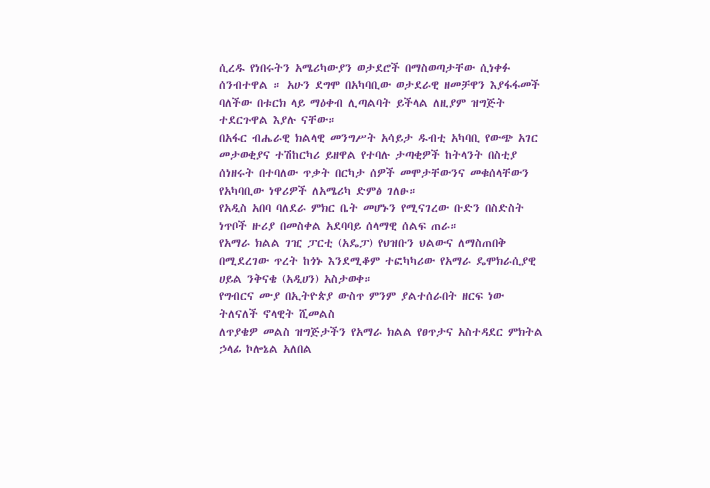ሲረዱ የነበሩትን አሜሪካውያን ወታደሮች በማስወጣታቸው ሲነቀፉ ሰንብተዋል ። አሁን ደግሞ በአካባቢው ወታደራዊ ዘመቻዋን እያፋፋመች ባለችው በቱርክ ላይ ማዕቀብ ሊጣልባት ይችላል ለዚያም ዝግጅት ተደርጉዋል እያሉ ናቸው።
በአፋር ብሔራዊ ክልላዊ መንግሥት አሳይታ ዱብቲ አካባቢ የውጭ አገር መታወቂያና ተሽከርካሪ ይዘዋል የተባሉ ታጣቂዎች ከትላንት በስቲያ ሰነዘሩት በተባለው ጥቃት በርካታ ሰዎች መሞታቸውንና መቁሰላቸውን የአካባቢው ነዋሪዎች ለአሜሪካ ድምፅ ገለፁ።
የአዲስ አበባ ባለደራ ምክር ቤት መሆኑን የሚናገረው ቡድን በስድስት ነጥቦች ዙሪያ በመስቀል አደባባይ ሰላማዊ ሰልፍ ጠራ።
የአማራ ክልል ገዢ ፓርቲ (አዴፓ) የህዝቡን ህልውና ለማስጠበቅ በሚደረገው ጥረት ከጎኑ እንደሚቆም ተፎካካሪው የአማራ ዴሞክራሲያዊ ሀይል ንቅናቄ (አዲሀን) አስታወቀ።
የግብርና ሙያ በኢትዮጵያ ውስጥ ምንም ያልተሰራበት ዘርፍ ነው ትለናለች ኖላዊት ሺመልስ
ለጥያቄዎ መልስ ዝግጅታችን የአማራ ክልል የፀጥታና አስተዳደር ምክትል ኃላፊ ኮሎኔል አለበል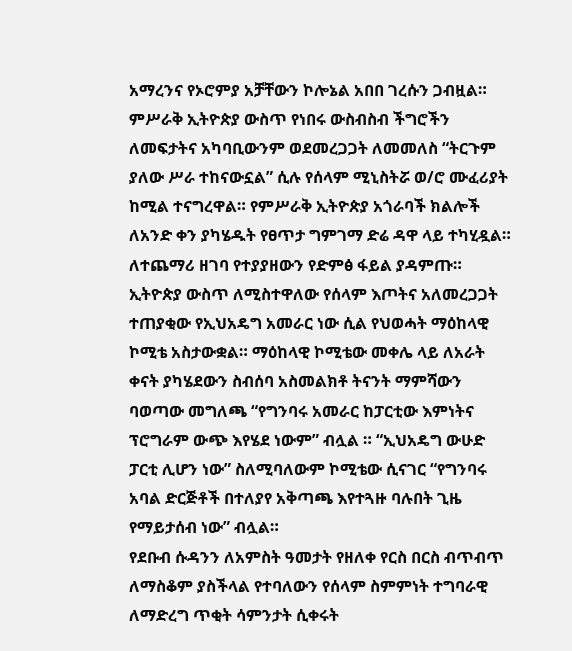አማረንና የኦሮምያ አቻቸውን ኮሎኔል አበበ ገረሱን ጋብዟል።
ምሥራቅ ኢትዮጵያ ውስጥ የነበሩ ውስብስብ ችግሮችን ለመፍታትና አካባቢውንም ወደመረጋጋት ለመመለስ “ትርጉም ያለው ሥራ ተከናውኗል” ሲሉ የሰላም ሚኒስትሯ ወ/ሮ ሙፈሪያት ከሚል ተናግረዋል። የምሥራቅ ኢትዮጵያ አጎራባች ክልሎች ለአንድ ቀን ያካሄዱት የፀጥታ ግምገማ ድሬ ዳዋ ላይ ተካሂዷል። ለተጨማሪ ዘገባ የተያያዘውን የድምፅ ፋይል ያዳምጡ።
ኢትዮጵያ ውስጥ ለሚስተዋለው የሰላም እጦትና አለመረጋጋት ተጠያቂው የኢህአዴግ አመራር ነው ሲል የህወሓት ማዕከላዊ ኮሚቴ አስታውቋል። ማዕከላዊ ኮሚቴው መቀሌ ላይ ለአራት ቀናት ያካሄደውን ስብሰባ አስመልክቶ ትናንት ማምሻውን ባወጣው መግለጫ “የግንባሩ አመራር ከፓርቲው እምነትና ፕሮግራም ውጭ እየሄደ ነውም” ብሏል ። “ኢህአዴግ ውሁድ ፓርቲ ሊሆን ነው” ስለሚባለውም ኮሚቴው ሲናገር “የግንባሩ አባል ድርጅቶች በተለያየ አቅጣጫ እየተጓዙ ባሉበት ጊዜ የማይታሰብ ነው” ብሏል።
የደቡብ ሱዳንን ለአምስት ዓመታት የዘለቀ የርስ በርስ ብጥብጥ ለማስቆም ያስችላል የተባለውን የሰላም ስምምነት ተግባራዊ ለማድረግ ጥቂት ሳምንታት ሲቀሩት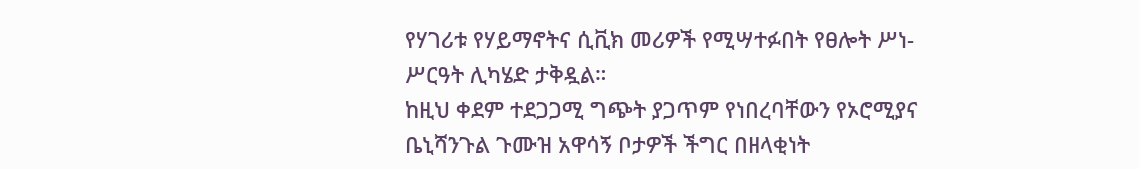የሃገሪቱ የሃይማኖትና ሲቪክ መሪዎች የሚሣተፉበት የፀሎት ሥነ-ሥርዓት ሊካሄድ ታቅዷል።
ከዚህ ቀደም ተደጋጋሚ ግጭት ያጋጥም የነበረባቸውን የኦሮሚያና ቤኒሻንጉል ጉሙዝ አዋሳኝ ቦታዎች ችግር በዘላቂነት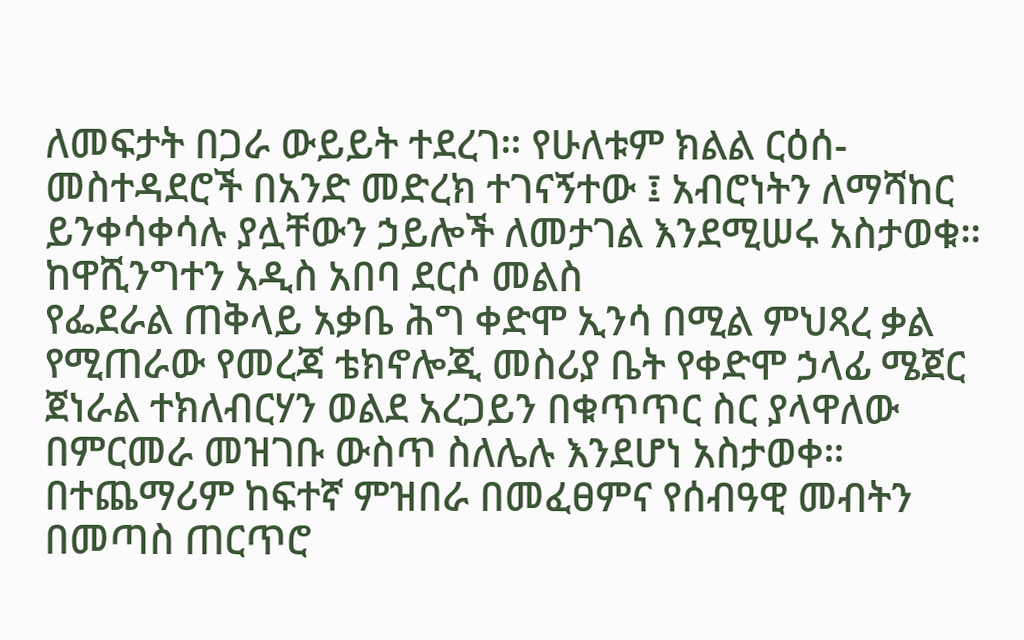ለመፍታት በጋራ ውይይት ተደረገ። የሁለቱም ክልል ርዕሰ-መስተዳደሮች በአንድ መድረክ ተገናኝተው ፤ አብሮነትን ለማሻከር ይንቀሳቀሳሉ ያሏቸውን ኃይሎች ለመታገል እንደሚሠሩ አስታወቁ።
ከዋሺንግተን አዲስ አበባ ደርሶ መልስ
የፌደራል ጠቅላይ አቃቤ ሕግ ቀድሞ ኢንሳ በሚል ምህጻረ ቃል የሚጠራው የመረጃ ቴክኖሎጂ መስሪያ ቤት የቀድሞ ኃላፊ ሜጀር ጀነራል ተክለብርሃን ወልደ አረጋይን በቁጥጥር ስር ያላዋለው በምርመራ መዝገቡ ውስጥ ስለሌሉ እንደሆነ አስታወቀ። በተጨማሪም ከፍተኛ ምዝበራ በመፈፀምና የሰብዓዊ መብትን በመጣስ ጠርጥሮ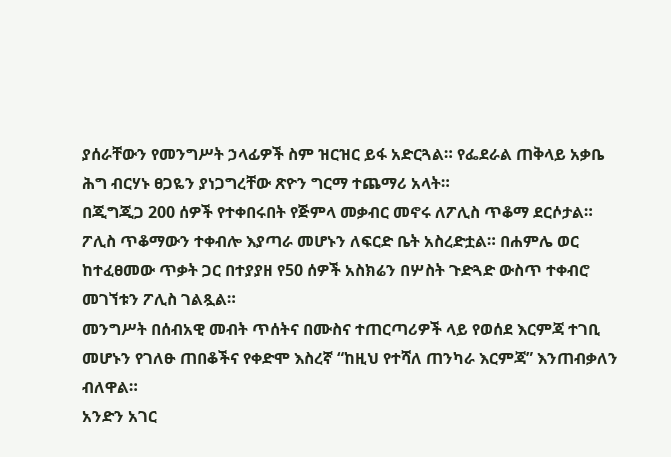ያሰራቸውን የመንግሥት ኃላፊዎች ስም ዝርዝር ይፋ አድርጓል። የፌደራል ጠቅላይ አቃቤ ሕግ ብርሃኑ ፀጋዬን ያነጋግረቸው ጽዮን ግርማ ተጨማሪ አላት።
በጂግጂጋ 200 ሰዎች የተቀበሩበት የጅምላ መቃብር መኖሩ ለፖሊስ ጥቆማ ደርሶታል። ፖሊስ ጥቆማውን ተቀብሎ እያጣራ መሆኑን ለፍርድ ቤት አስረድቷል። በሐምሌ ወር ከተፈፀመው ጥቃት ጋር በተያያዘ የ50 ሰዎች አስክሬን በሦስት ጉድጓድ ውስጥ ተቀብሮ መገኘቱን ፖሊስ ገልጿል።
መንግሥት በሰብአዊ መብት ጥሰትና በሙስና ተጠርጣሪዎች ላይ የወሰደ እርምጃ ተገቢ መሆኑን የገለፁ ጠበቆችና የቀድሞ እስረኛ “ከዚህ የተሻለ ጠንካራ እርምጃ” እንጠብቃለን ብለዋል።
አንድን አገር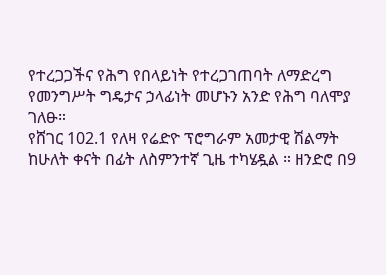የተረጋጋችና የሕግ የበላይነት የተረጋገጠባት ለማድረግ የመንግሥት ግዴታና ኃላፊነት መሆኑን አንድ የሕግ ባለሞያ ገለፁ።
የሸገር 102.1 የለዛ የሬድዮ ፕሮግራም አመታዊ ሽልማት ከሁለት ቀናት በፊት ለስምንተኛ ጊዜ ተካሄዷል ። ዘንድሮ በ9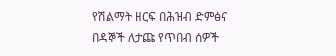የሽልማት ዘርፍ በሕዝብ ድምፅና በዳኞች ለታጩ የጥበብ ሰዎች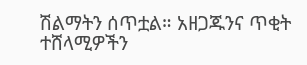ሽልማትን ሰጥቷል። አዘጋጁንና ጥቂት ተሸላሚዎችን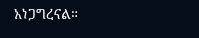አነጋግረናል።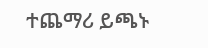ተጨማሪ ይጫኑ